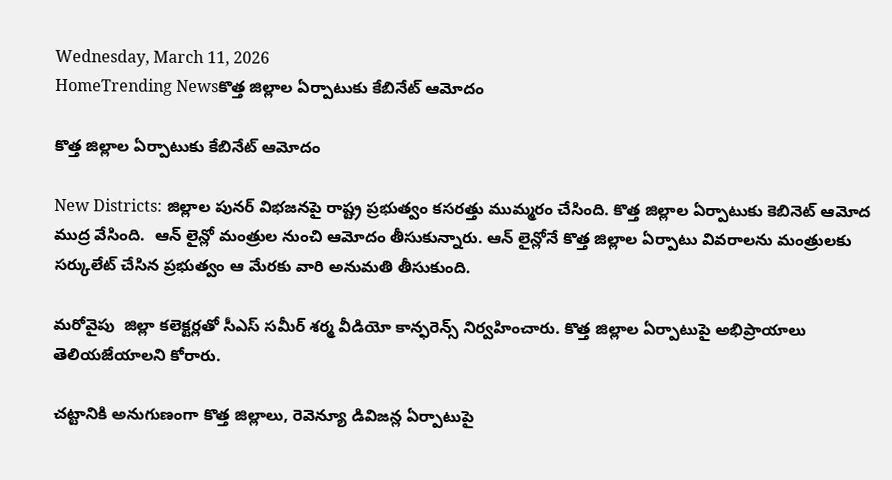Wednesday, March 11, 2026
HomeTrending Newsకొత్త జిల్లాల ఏర్పాటుకు కేబినేట్ ఆమోదం

కొత్త జిల్లాల ఏర్పాటుకు కేబినేట్ ఆమోదం

New Districts: జిల్లాల పునర్ విభజనపై రాష్ట్ర ప్రభుత్వం కసరత్తు ముమ్మరం చేసింది. కొత్త జిల్లాల ఏర్పాటుకు కెబినెట్ ఆమోద ముద్ర వేసింది.  ఆన్ లైన్లో మంత్రుల నుంచి ఆమోదం తీసుకున్నారు. ఆన్ లైన్లోనే కొత్త జిల్లాల ఏర్పాటు వివరాలను మంత్రులకు సర్కులేట్ చేసిన ప్రభుత్వం ఆ మేరకు వారి అనుమతి తీసుకుంది.

మరోవైపు  జిల్లా కలెక్టర్లతో సీఎస్ సమీర్ శర్మ వీడియో కాన్ఫరెన్స్ నిర్వహించారు. కొత్త జిల్లాల ఏర్పాటుపై అభిప్రాయాలు తెలియజేయాలని కోరారు.

చట్టానికి అనుగుణంగా కొత్త జిల్లాలు, రెవెన్యూ డివిజన్ల ఏర్పాటుపై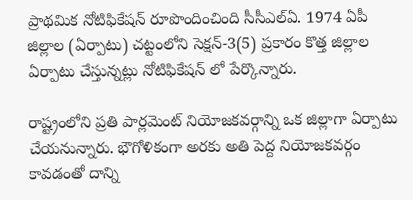ప్రాథమిక నోటిఫికేషన్ రూపొందించింది సీసీఎల్ఏ. 1974 ఏపీ జిల్లాల (ఏర్పాటు) చట్టంలోని సెక్షన్-3(5) ప్రకారం కొత్త జిల్లాల ఏర్పాటు చేస్తున్నట్లు నోటిఫికేషన్ లో పేర్కొన్నారు.

రాష్ట్రంలోని ప్రతి పార్లమెంట్ నియోజకవర్గాన్ని ఒక జిల్లాగా ఏర్పాటు చేయనున్నారు. భౌగోళికంగా అరకు అతి పెద్ద నియోజకవర్గం కావడంతో దాన్ని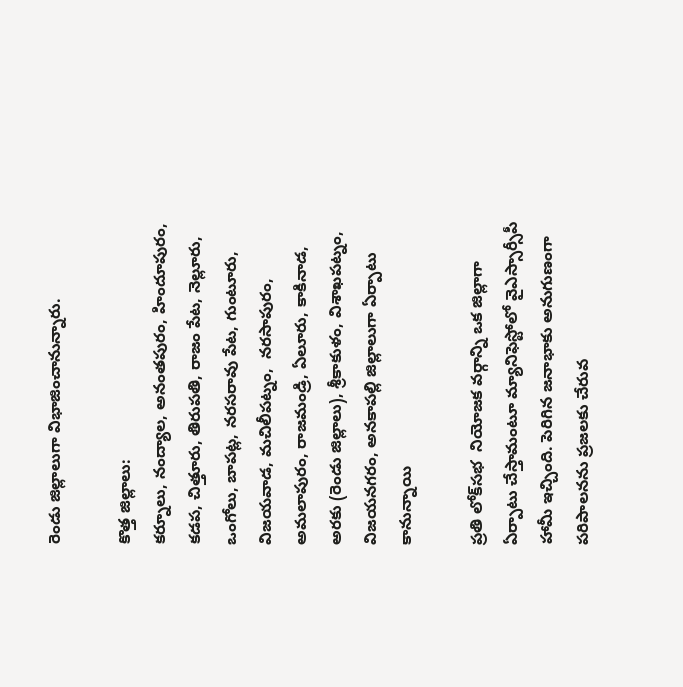రెండు జిల్లాలుగా విభాజించానున్నారు.

కొత్త జిల్లాలు:
కర్నూలు, నంద్యాల, అనంతపురం, హిందూపురం, కడప, చిత్తూరు, తిరుపతి, రాజం పేట, నెల్లూరు, ఒంగోలు, బాపట్ల, నరసరావు పేట, గుంటూరు, విజయవాడ, మచిలీపట్నం,  నరసాపురం,  అమలాపురం, రాజమండ్రి, ఏలూరు, కాకినాడ, అరకు (రెండు జిల్లాలు), శ్రీకాకుళం, విశాఖపట్నం, విజయనగరం, అనకాపల్లి జిల్లాలుగా ఏర్పాటు కానున్నాయి

ప్ర‌తి లోక్‌స‌భ  నియోజ‌క వ‌ర్గాన్ని ఒక జిల్లాగా ఏర్పాటు చేస్తామంటూ మ్యానిఫెస్టోలో వైఎస్సార్సీపీ హామీ ఇచ్చింది. పెరిగిన జ‌నాభాకు అనుగుణంగా ప‌రిపాల‌నను ప్ర‌జ‌ల‌కు చేరువ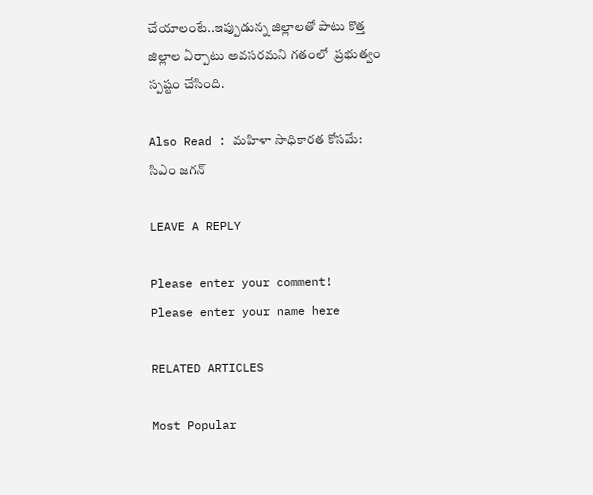చేయాలంటే..ఇప్పుడున్న జిల్లాలతో పాటు కొత్త జిల్లాల ఏర్పాటు అవ‌స‌ర‌మ‌ని గ‌తంలో  ప్ర‌భుత్వం స్ప‌ష్టం చేసింది.

Also Read : మహిళా సాధికారత కోసమే: సిఎం జగన్

LEAVE A REPLY

Please enter your comment!
Please enter your name here

RELATED ARTICLES

Most Popular